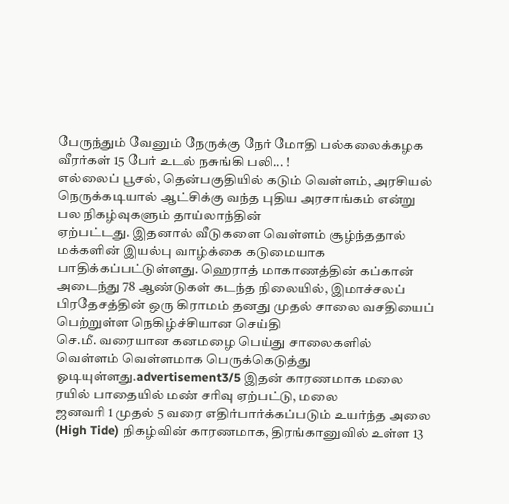பேருந்தும் வேனும் நேருக்கு நேர் மோதி பல்கலைக்கழக வீரர்கள் 15 பேர் உடல் நசுங்கி பலி... !
எல்லைப் பூசல், தென்பகுதியில் கடும் வெள்ளம், அரசியல் நெருக்கடியால் ஆட்சிக்கு வந்த புதிய அரசாங்கம் என்று பல நிகழ்வுகளும் தாய்லாந்தின்
ஏற்பட்டது. இதனால் வீடுகளை வெள்ளம் சூழ்ந்ததால் மக்களின் இயல்பு வாழ்க்கை கடுமையாக பாதிக்கப்பட்டுள்ளது. ஹெராத் மாகாணத்தின் கப்கான்
அடைந்து 78 ஆண்டுகள் கடந்த நிலையில், இமாச்சலப் பிரதேசத்தின் ஒரு கிராமம் தனது முதல் சாலை வசதியைப் பெற்றுள்ள நெகிழ்ச்சியான செய்தி
செ.மீ. வரையான கனமழை பெய்து சாலைகளில் வெள்ளம் வெள்ளமாக பெருக்கெடுத்து ஓடியுள்ளது.advertisement3/5 இதன் காரணமாக மலை ரயில் பாதையில் மண் சரிவு ஏற்பட்டு, மலை
ஜனவரி 1 முதல் 5 வரை எதிர்பார்க்கப்படும் உயர்ந்த அலை (High Tide) நிகழ்வின் காரணமாக, திரங்கானுவில் உள்ள 13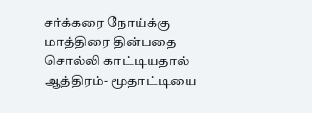சர்க்கரை நோய்க்கு மாத்திரை தின்பதை சொல்லி காட்டியதால் ஆத்திரம்- மூதாட்டியை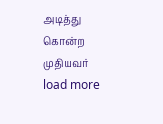அடித்து கொன்ற முதியவர்
load more